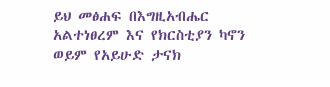ይህ መፅሐፍ በእግዚአብሔር አልተነፀረም እና የክርስቲያን ካኖን ወይም የአይሁድ ታናክ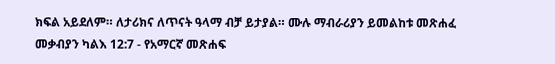ክፍል አይደለም። ለታሪክና ለጥናት ዓላማ ብቻ ይታያል። ሙሉ ማብራሪያን ይመልከቱ መጽሐፈ መቃብያን ካልእ 12:7 - የአማርኛ መጽሐፍ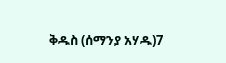ቅዱስ (ሰማንያ አሃዱ)7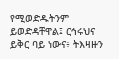የሚወድዱትንም ይወድዳቸዋል፤ ርኅሩህና ይቅር ባይ ነውና፥ ትእዛዙን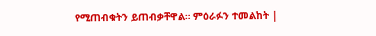የሚጠብቁትን ይጠብቃቸዋል። ምዕራፉን ተመልከት |